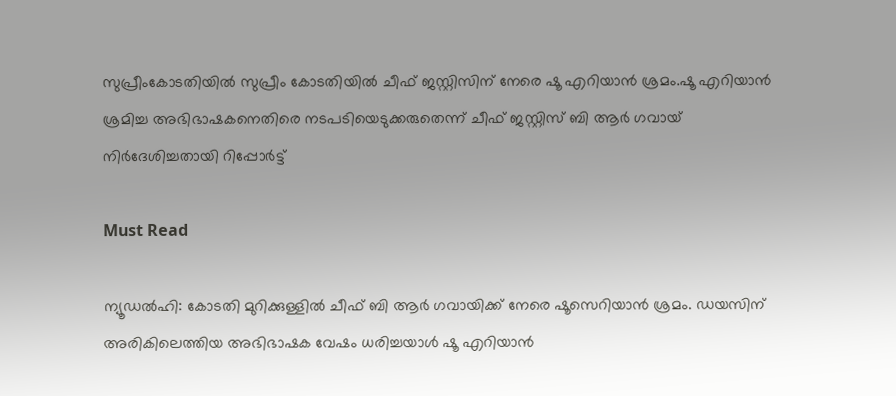സുപ്രീംകോടതിയിൽ സുപ്രീം കോടതിയില്‍ ചീഫ് ജസ്റ്റിസിന് നേരെ ഷൂ എറിയാന്‍ ശ്രമം.ഷൂ എറിയാൻ ശ്രമിച്ച അഭിഭാഷകനെതിരെ നടപടിയെടുക്കരുതെന്ന് ചീഫ് ജസ്റ്റിസ് ബി‌ ആർ ഗവായ് നിർദേശിച്ചതായി റിപ്പോർട്ട്

Must Read

ന്യൂഡൽഹി: കോടതി മുറിക്കുള്ളില്‍ ചീഫ് ബി ആർ ഗവായിക്ക് നേരെ ഷൂസെറിയാന്‍ ശ്രമം. ഡയസിന് അരികിലെത്തിയ അഭിഭാഷക വേഷം ധരിച്ചയാൾ ഷൂ എറിയാന്‍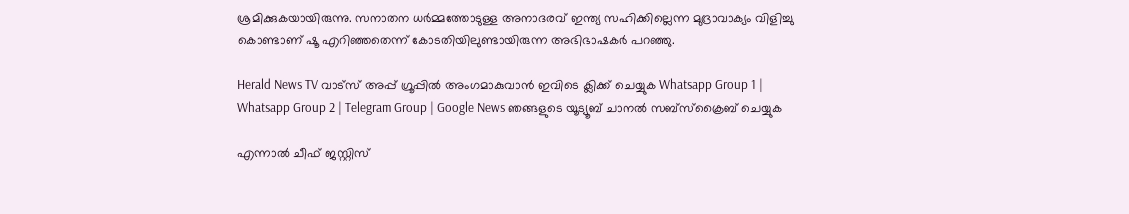ശ്രമിക്കുകയായിരുന്നു. സനാതന ധര്‍മ്മത്തോടുള്ള അനാദരവ് ഇന്ത്യ സഹിക്കില്ലെന്ന മുദ്രാവാക്യം വിളിച്ചു കൊണ്ടാണ് ഷൂ എറിഞ്ഞതെന്ന് കോടതിയിലുണ്ടായിരുന്ന അഭിഭാഷകര്‍ പറഞ്ഞു.

Herald News TV വാട്സ് അപ്പ് ഗ്രൂപ്പിൽ അംഗമാകുവാൻ ഇവിടെ ക്ലിക്ക് ചെയ്യുക Whatsapp Group 1 | Whatsapp Group 2 | Telegram Group | Google News ഞങ്ങളുടെ യൂട്യൂബ് ചാനൽ സബ്സ്ക്രൈബ് ചെയ്യുക

എന്നാൽ ചീഫ് ജസ്റ്റിസ്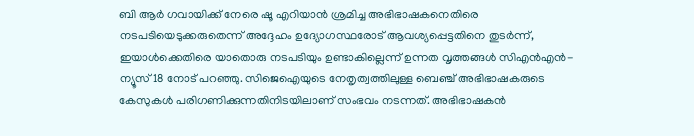ബി ആർ ഗവായിക്ക് നേരെ ഷൂ എറിയാൻ ശ്രമിച്ച അഭിഭാഷകനെതിരെ നടപടിയെടുക്കരുതെന്ന് അദ്ദേഹം ഉദ്യോഗസ്ഥരോട് ആവശ്യപ്പെട്ടതിനെ തുടർന്ന്, ഇയാൾക്കെതിരെ യാതൊരു നടപടിയും ഉണ്ടാകില്ലെന്ന് ഉന്നത വൃത്തങ്ങൾ സിഎൻഎൻ-ന്യൂസ്18 നോട് പറഞ്ഞു. സിജെഐയുടെ നേതൃത്വത്തിലുള്ള ബെഞ്ച് അഭിഭാഷകരുടെ കേസുകൾ പരിഗണിക്കുന്നതിനിടയിലാണ് സംഭവം നടന്നത്. അഭിഭാഷകൻ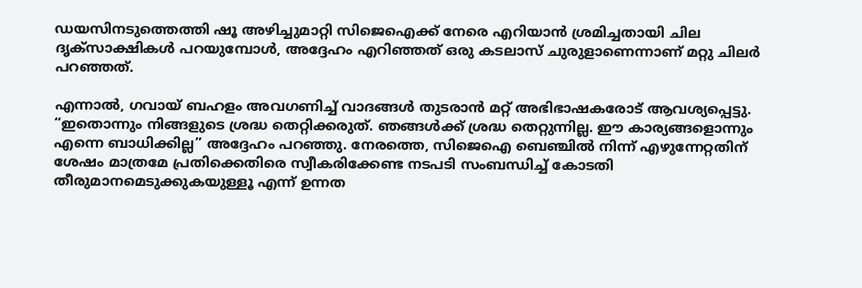ഡയസിനടുത്തെത്തി ഷൂ അഴിച്ചുമാറ്റി സിജെഐക്ക് നേരെ എറിയാൻ ശ്രമിച്ചതായി ചില ദൃക്‌സാക്ഷികൾ പറയുമ്പോൾ, അദ്ദേഹം എറിഞ്ഞത് ഒരു കടലാസ് ചുരുളാണെന്നാണ് മറ്റു ചിലർ പറഞ്ഞത്.

എന്നാൽ, ഗവായ് ബഹളം അവഗണിച്ച് വാദങ്ങൾ തുടരാൻ മറ്റ് അഭിഭാഷകരോട് ആവശ്യപ്പെട്ടു. “ഇതൊന്നും നിങ്ങളുടെ ശ്രദ്ധ തെറ്റിക്കരുത്. ഞങ്ങൾക്ക് ശ്രദ്ധ തെറ്റുന്നില്ല. ഈ കാര്യങ്ങളൊന്നും എന്നെ ബാധിക്കില്ല” അദ്ദേഹം പറഞ്ഞു. നേരത്തെ, സിജെഐ ബെഞ്ചിൽ നിന്ന് എഴുന്നേറ്റതിന് ശേഷം മാത്രമേ പ്രതിക്കെതിരെ സ്വീകരിക്കേണ്ട നടപടി സംബന്ധിച്ച് കോടതി തീരുമാനമെടുക്കുകയുള്ളൂ എന്ന് ഉന്നത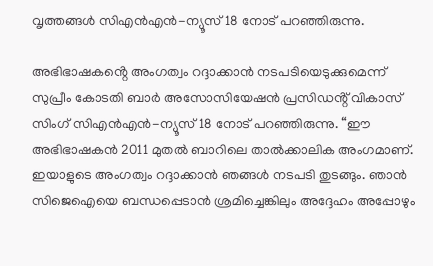വൃത്തങ്ങൾ സിഎൻഎൻ-ന്യൂസ്18 നോട് പറഞ്ഞിരുന്നു.

അഭിഭാഷകൻ്റെ അംഗത്വം റദ്ദാക്കാൻ നടപടിയെടുക്കുമെന്ന് സുപ്രീം കോടതി ബാർ അസോസിയേഷൻ പ്രസിഡൻ്റ് വികാസ് സിംഗ് സിഎൻഎൻ-ന്യൂസ്18 നോട് പറഞ്ഞിരുന്നു. “ഈ അഭിഭാഷകൻ 2011 മുതൽ ബാറിലെ താൽക്കാലിക അംഗമാണ്. ഇയാളുടെ അംഗത്വം റദ്ദാക്കാൻ ഞങ്ങൾ നടപടി തുടങ്ങും. ഞാൻ സിജെഐയെ ബന്ധപ്പെടാൻ ശ്രമിച്ചെങ്കിലും അദ്ദേഹം അപ്പോഴും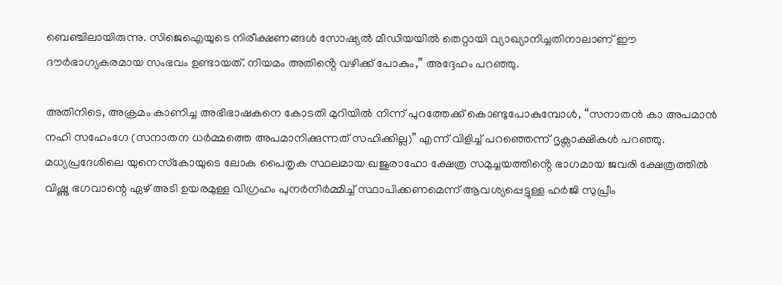ബെഞ്ചിലായിരുന്നു. സിജെഐയുടെ നിരീക്ഷണങ്ങൾ സോഷ്യൽ മീഡിയയിൽ തെറ്റായി വ്യാഖ്യാനിച്ചതിനാലാണ് ഈ ദൗർഭാഗ്യകരമായ സംഭവം ഉണ്ടായത്. നിയമം അതിൻ്റെ വഴിക്ക് പോകും,” അദ്ദേഹം പറഞ്ഞു.

അതിനിടെ, അക്രമം കാണിച്ച അഭിഭാഷകനെ കോടതി മുറിയിൽ നിന്ന് പുറത്തേക്ക് കൊണ്ടുപോകുമ്പോൾ, “സനാതൻ കാ അപമാൻ നഹി സഹേംഗേ (സനാതന ധർമ്മത്തെ അപമാനിക്കുന്നത് സഹിക്കില്ല)” എന്ന് വിളിച്ച് പറഞ്ഞെന്ന് ദൃക്സാക്ഷികൾ‌ പറഞ്ഞു. മധ്യപ്രദേശിലെ യുനെസ്‌കോയുടെ ലോക പൈതൃക സ്ഥലമായ ഖജുരാഹോ ക്ഷേത്ര സമുച്ചയത്തിൻ്റെ ഭാഗമായ ജവരി ക്ഷേത്രത്തിൽ വിഷ്ണു ഭഗവാന്റെ ഏഴ് അടി ഉയരമുള്ള വിഗ്രഹം പുനർനിർമ്മിച്ച് സ്ഥാപിക്കണമെന്ന് ആവശ്യപ്പെട്ടുള്ള ഹർജി സുപ്രീം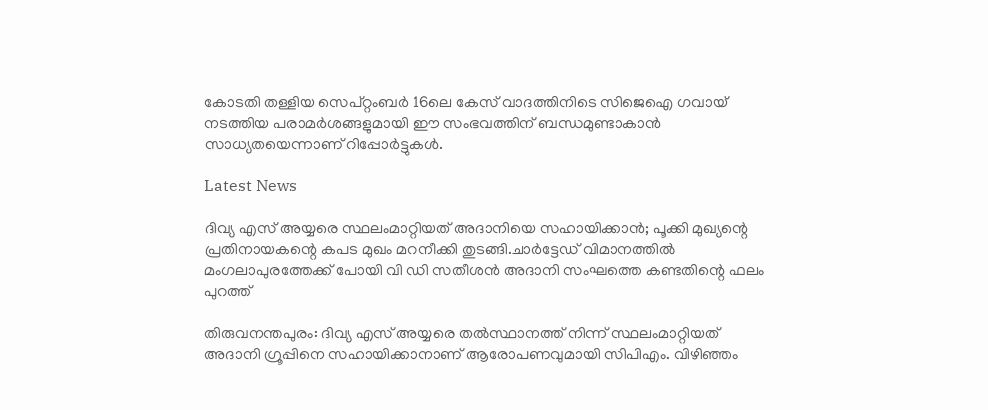കോടതി തള്ളിയ സെപ്റ്റംബർ 16ലെ കേസ് വാദത്തിനിടെ സിജെഐ ഗവായ് നടത്തിയ പരാമർശങ്ങളുമായി ഈ സംഭവത്തിന് ബന്ധമുണ്ടാകാൻ സാധ്യതയെന്നാണ് റിപ്പോർട്ടുകൾ.

Latest News

ദിവ്യ എസ് അയ്യരെ സ്ഥലംമാറ്റിയത് അദാനിയെ സഹായിക്കാന്‍; പൂക്കി മുഖ്യന്റെ പ്രതിനായകന്റെ കപട മുഖം മറനീക്കി തുടങ്ങി.ചാർട്ടേഡ് വിമാനത്തിൽ മംഗലാപുരത്തേക്ക് പോയി വി ഡി സതീശൻ അദാനി സംഘത്തെ കണ്ടതിന്റെ ഫലം പുറത്ത്

തിരുവനന്തപുരം: ദിവ്യ എസ് അയ്യരെ തല്‍സ്ഥാനത്ത് നിന്ന് സ്ഥലംമാറ്റിയത് അദാനി ഗ്രൂപ്പിനെ സഹായിക്കാനാണ് ആരോപണവുമായി സിപിഎം. വിഴിഞ്ഞം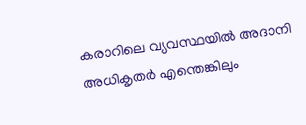കരാറിലെ വ്യവസ്ഥയില്‍ അദാനി അധികൃതര്‍ എന്തെങ്കിലും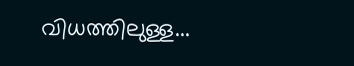വിധത്തിലുള്ള...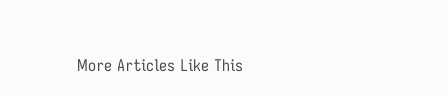More Articles Like This